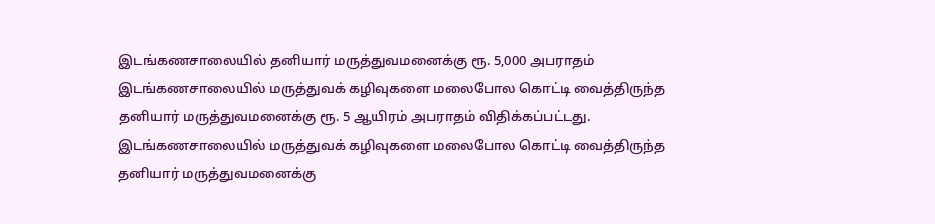இடங்கணசாலையில் தனியார் மருத்துவமனைக்கு ரூ. 5,000 அபராதம்
இடங்கணசாலையில் மருத்துவக் கழிவுகளை மலைபோல கொட்டி வைத்திருந்த தனியார் மருத்துவமனைக்கு ரூ. 5 ஆயிரம் அபராதம் விதிக்கப்பட்டது.
இடங்கணசாலையில் மருத்துவக் கழிவுகளை மலைபோல கொட்டி வைத்திருந்த தனியார் மருத்துவமனைக்கு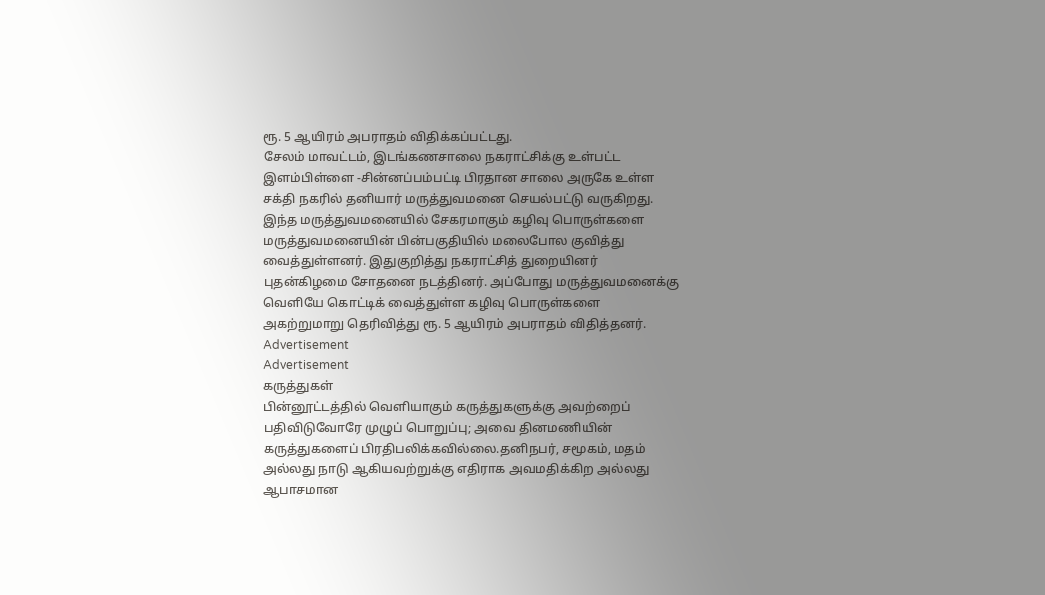ரூ. 5 ஆயிரம் அபராதம் விதிக்கப்பட்டது.
சேலம் மாவட்டம், இடங்கணசாலை நகராட்சிக்கு உள்பட்ட இளம்பிள்ளை -சின்னப்பம்பட்டி பிரதான சாலை அருகே உள்ள சக்தி நகரில் தனியார் மருத்துவமனை செயல்பட்டு வருகிறது.
இந்த மருத்துவமனையில் சேகரமாகும் கழிவு பொருள்களை மருத்துவமனையின் பின்பகுதியில் மலைபோல குவித்து வைத்துள்ளனர். இதுகுறித்து நகராட்சித் துறையினர் புதன்கிழமை சோதனை நடத்தினர். அப்போது மருத்துவமனைக்கு வெளியே கொட்டிக் வைத்துள்ள கழிவு பொருள்களை அகற்றுமாறு தெரிவித்து ரூ. 5 ஆயிரம் அபராதம் விதித்தனர்.
Advertisement
Advertisement
கருத்துகள்
பின்னூட்டத்தில் வெளியாகும் கருத்துகளுக்கு அவற்றைப் பதிவிடுவோரே முழுப் பொறுப்பு; அவை தினமணியின் கருத்துகளைப் பிரதிபலிக்கவில்லை.தனிநபர், சமூகம், மதம் அல்லது நாடு ஆகியவற்றுக்கு எதிராக அவமதிக்கிற அல்லது ஆபாசமான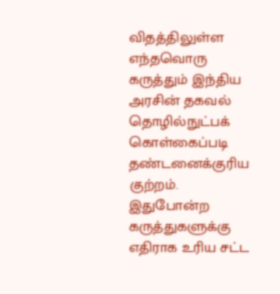விதத்திலுள்ள எந்தவொரு கருத்தும் இந்திய அரசின் தகவல் தொழில்நுட்பக் கொள்கைப்படி தண்டனைக்குரிய குற்றம். இதுபோன்ற கருத்துகளுக்கு எதிராக உரிய சட்ட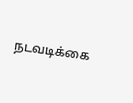நடவடிக்கை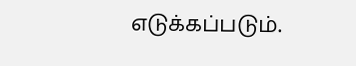எடுக்கப்படும்.